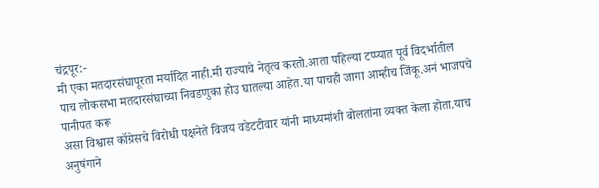चंद्रपूर:-
मी एका मतदारसंघापूरता मर्यादित नाही.मी राज्याचे नेतृत्व करतो.आता पहिल्या टप्प्यात पूर्व विदर्भातील
पाच लोकसभा मतदारसंघाच्या निवडणुका होउ घातल्या आहेत.या पाचही जागा आम्हीच जिंकू.अनं भाजपचे पानीपत करू
असा विश्वास कॉग्रेसचे विरोधी पक्षनेते विजय वडेटटीवार यांनी माध्यमांशी बोलतांना व्यक्त केला होता.याच अनुषंगाने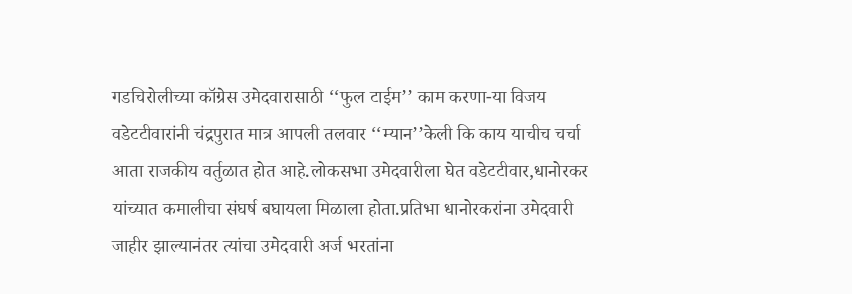गडचिरोलीच्या कॉग्रेस उमेदवारासाठी ‘‘फुल टाईम’’ काम करणा-या विजय वडेटटीवारांनी चंद्रपुरात मात्र आपली तलवार ‘‘म्यान’’केली कि काय याचीच चर्चा आता राजकीय वर्तुळात होत आहे.लोकसभा उमेदवारीला घेत वडेटटीवार,धानोरकर यांच्यात कमालीचा संघर्ष बघायला मिळाला होता.प्रतिभा धानोरकरांना उमेदवारी जाहीर झाल्यानंतर त्यांचा उमेदवारी अर्ज भरतांना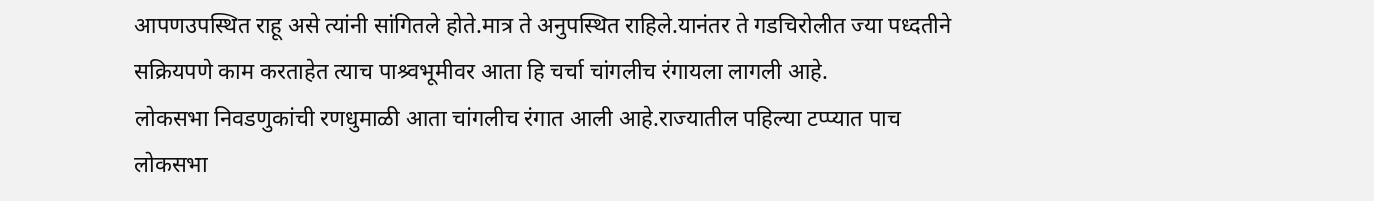आपणउपस्थित राहू असे त्यांनी सांगितले होते.मात्र ते अनुपस्थित राहिले.यानंतर ते गडचिरोलीत ज्या पध्दतीने सक्रियपणे काम करताहेत त्याच पाश्र्वभूमीवर आता हि चर्चा चांगलीच रंगायला लागली आहे.
लोकसभा निवडणुकांची रणधुमाळी आता चांगलीच रंगात आली आहे.राज्यातील पहिल्या टप्प्यात पाच लोकसभा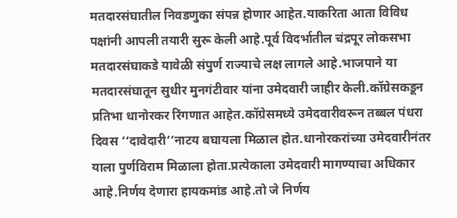मतदारसंघातील निवडणुका संपन्न होणार आहेत.याकरिता आता विविध पक्षांनी आपली तयारी सुरू केली आहे.पूर्व विदर्भातील चंद्रपूर लोकसभा मतदारसंघाकडे यावेळी संपुर्ण राज्याचे लक्ष लागले आहे.भाजपाने या मतदारसंघातून सुधीर मुनगंटीवार यांना उमेदवारी जाहीर केली.कॉग्रेसकडून प्रतिभा धानोरकर रिंगणात आहेत.कॉग्रेसमध्ये उमेदवारीवरून तब्बल पंधरा दिवस ‘‘दावेदारी’’नाटय बघायला मिळाल होत.धानोरकरांच्या उमेदवारीनंतर याला पुर्णविराम मिळाला होता.प्रत्येकाला उमेदवारी मागण्याचा अधिकार आहे.निर्णय देणारा हायकमांड आहे.तो जे निर्णय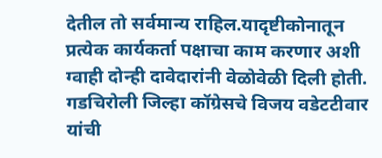देतील तो सर्वमान्य राहिल.यादृष्टीकोनातून प्रत्येक कार्यकर्ता पक्षाचा काम करणार अशी ग्वाही दोन्ही दावेदारांनी वेळोवेळी दिली होती.
गडचिरोली जिल्हा कॉग्रेसचे विजय वडेटटीवार यांची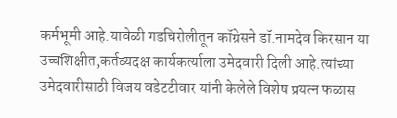कर्मभूमी आहे.यावेळी गडचिरोलीतून कॉग्रेसने डॉ.नामदेव किरसान या उच्चशिक्षीत,कर्तव्यदक्ष कार्यकर्त्याला उमेदवारी दिली आहे.त्यांच्या उमेदवारीसाठी विजय वडेटटीवार यांनी केलेले विशेष प्रयत्न फळास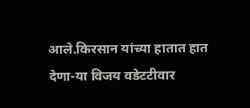आले.किरसान यांच्या हातात हात देणा-या विजय वडेटटीवार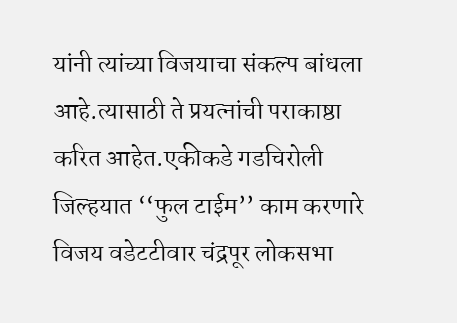यांनी त्यांच्या विजयाचा संकल्प बांधला आहे.त्यासाठी ते प्रयत्नांची पराकाष्ठा करित आहेत.एकीकडे गडचिरोली जिल्हयात ‘‘फुल टाईम’’ काम करणारे विजय वडेटटीवार चंद्रपूर लोकसभा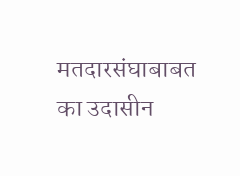मतदारसंघाबाबत का उदासीन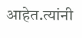आहेत.त्यांनी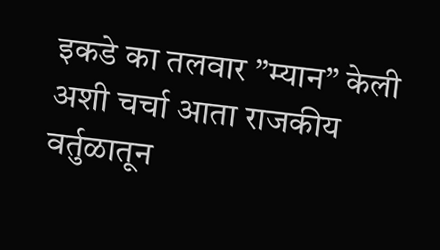इकडे का तलवार ”म्यान” केली अशी चर्चा आता राजकीय वर्तुळातून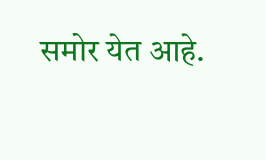समोर येत आहे.